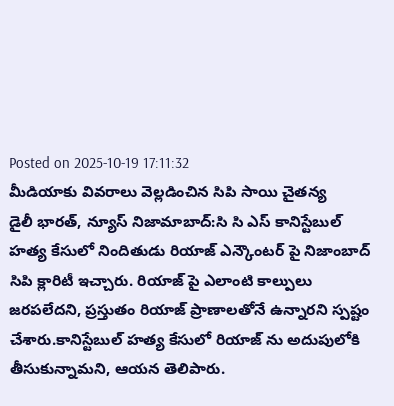Posted on 2025-10-19 17:11:32
మీడియాకు వివరాలు వెల్లడించిన సిపి సాయి చైతన్య
డైలీ భారత్, న్యూస్ నిజామాబాద్:సి సి ఎస్ కానిస్టేబుల్ హత్య కేసులో నిందితుడు రియాజ్ ఎన్కౌంటర్ పై నిజాంబాద్ సిపి క్లారిటీ ఇచ్చారు. రియాజ్ పై ఎలాంటి కాల్పులు జరపలేదని, ప్రస్తుతం రియాజ్ ప్రాణాలతోనే ఉన్నారని స్పష్టం చేశారు.కానిస్టేబుల్ హత్య కేసులో రియాజ్ ను అదుపులోకి తీసుకున్నామని, ఆయన తెలిపారు.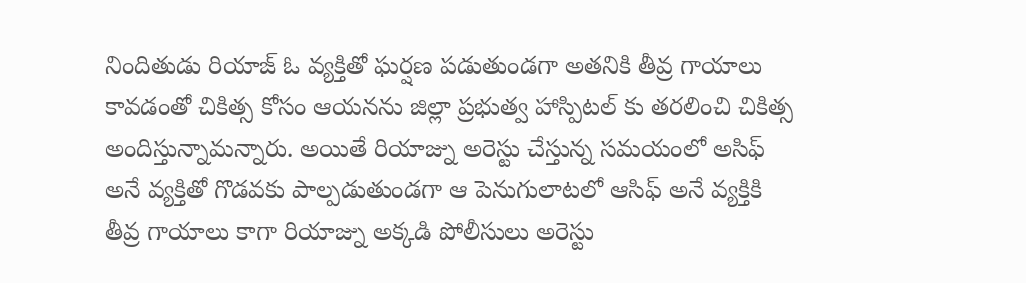నిందితుడు రియాజ్ ఓ వ్యక్తితో ఘర్షణ పడుతుండగా అతనికి తీవ్ర గాయాలు కావడంతో చికిత్స కోసం ఆయనను జిల్లా ప్రభుత్వ హాస్పిటల్ కు తరలించి చికిత్స అందిస్తున్నామన్నారు. అయితే రియాజ్ను అరెస్టు చేస్తున్న సమయంలో అసిఫ్ అనే వ్యక్తితో గొడవకు పాల్పడుతుండగా ఆ పెనుగులాటలో ఆసిఫ్ అనే వ్యక్తికి తీవ్ర గాయాలు కాగా రియాజ్ను అక్కడి పోలీసులు అరెస్టు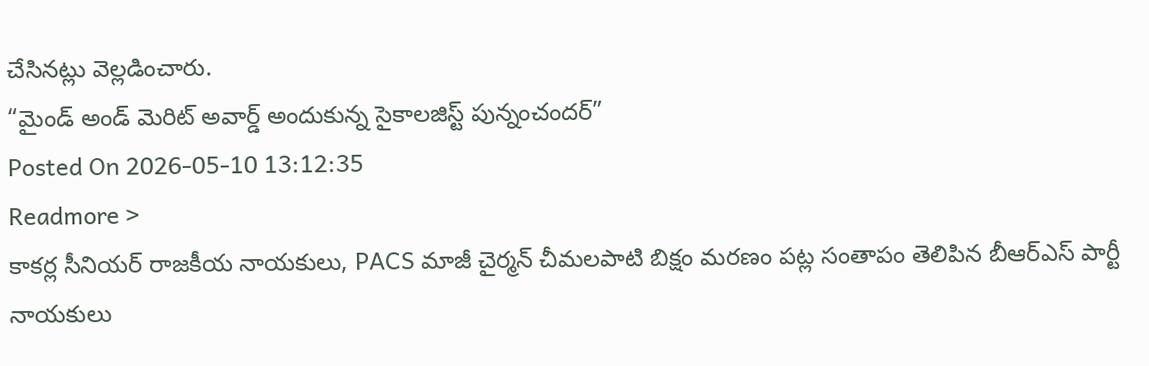చేసినట్లు వెల్లడించారు.
“మైండ్ అండ్ మెరిట్ అవార్డ్ అందుకున్న సైకాలజిస్ట్ పున్నంచందర్”
Posted On 2026-05-10 13:12:35
Readmore >
కాకర్ల సీనియర్ రాజకీయ నాయకులు, PACS మాజీ చైర్మన్ చీమలపాటి బిక్షం మరణం పట్ల సంతాపం తెలిపిన బీఆర్ఎస్ పార్టీ నాయకులు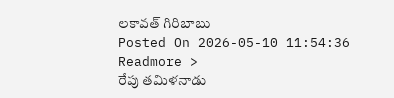లకావత్ గిరిబాబు
Posted On 2026-05-10 11:54:36
Readmore >
రేపు తమిళనాడు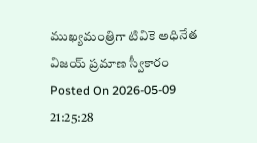ముఖ్యమంత్రిగా టివికె అధినేత విజయ్ ప్రమాణ స్వీకారం
Posted On 2026-05-09 21:25:28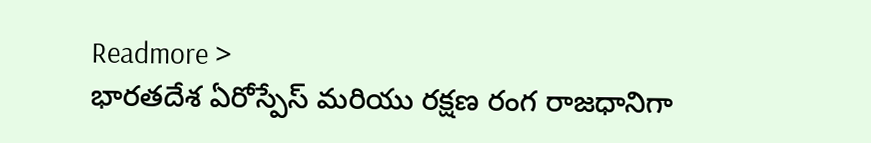Readmore >
భారతదేశ ఏరోస్పేస్ మరియు రక్షణ రంగ రాజధానిగా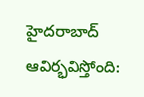హైదరాబాద్ ఆవిర్భవిస్తోంది: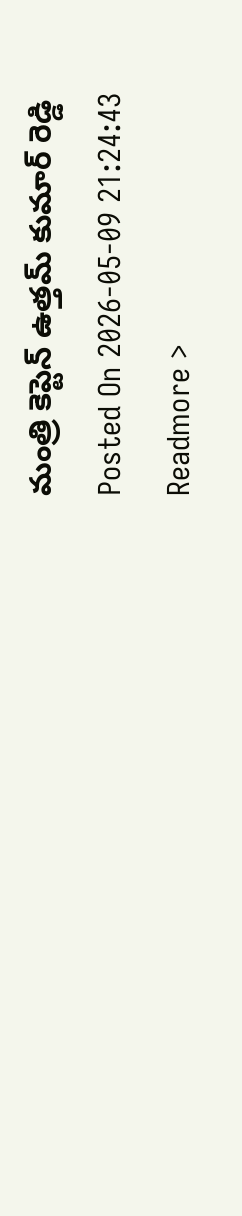మంత్రి కెప్టెన్ ఉత్తమ్ కుమార్ రెడ్డి
Posted On 2026-05-09 21:24:43
Readmore >